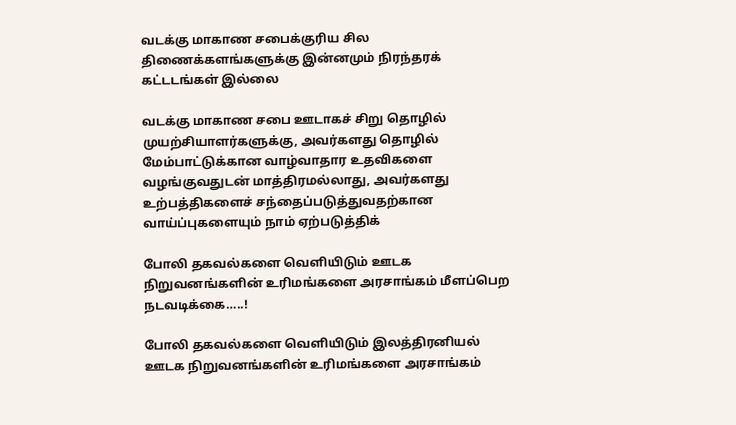வடக்கு மாகாண சபைக்குரிய சில திணைக்களங்களுக்கு இன்னமும் நிரந்தரக் கட்டடங்கள் இல்லை

வடக்கு மாகாண சபை ஊடாகச் சிறு தொழில் முயற்சியாளர்களுக்கு, அவர்களது தொழில் மேம்பாட்டுக்கான வாழ்வாதார உதவிகளை வழங்குவதுடன் மாத்திரமல்லாது, அவர்களது உற்பத்திகளைச் சந்தைப்படுத்துவதற்கான வாய்ப்புகளையும் நாம் ஏற்படுத்திக்

போலி தகவல்களை வெளியிடும் ஊடக நிறுவனங்களின் உரிமங்களை அரசாங்கம் மீளப்பெற நடவடிக்கை…..!

போலி தகவல்களை வெளியிடும் இலத்திரனியல் ஊடக நிறுவனங்களின் உரிமங்களை அரசாங்கம்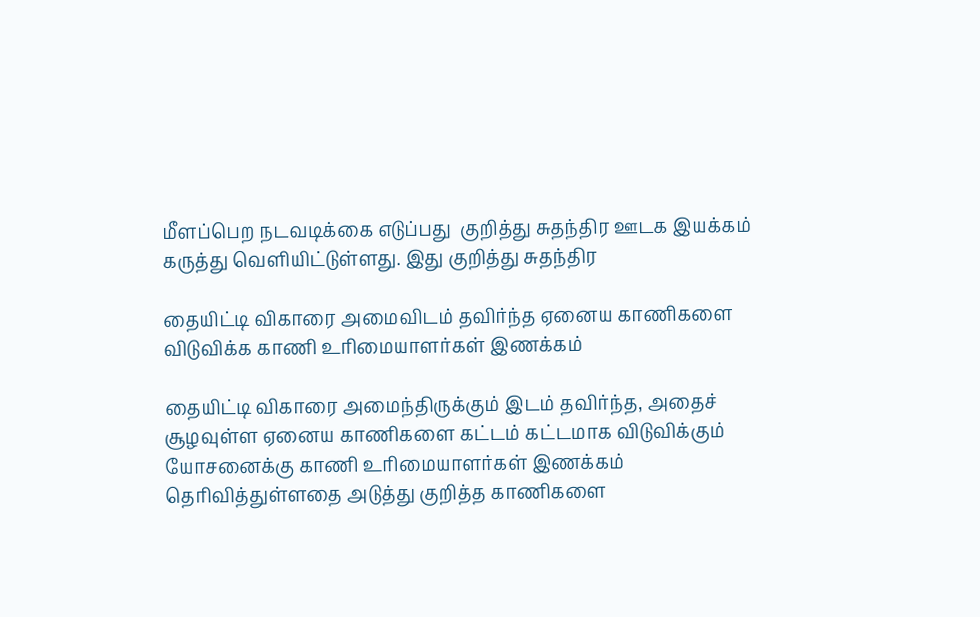மீளப்பெற நடவடிக்கை எடுப்பது  குறித்து சுதந்திர ஊடக இயக்கம் கருத்து வெளியிட்டுள்ளது. இது குறித்து சுதந்திர

தையிட்டி விகாரை அமைவிடம் தவிர்ந்த ஏனைய காணிகளை விடுவிக்க காணி உரிமையாளர்கள் இணக்கம்

தையிட்டி விகாரை அமைந்திருக்கும் இடம் தவிர்ந்த, அதைச் சூழவுள்ள ஏனைய காணிகளை கட்டம் கட்டமாக விடுவிக்கும் யோசனைக்கு காணி உரிமையாளர்கள் இணக்கம் தெரிவித்துள்ளதை அடுத்து குறித்த காணிகளை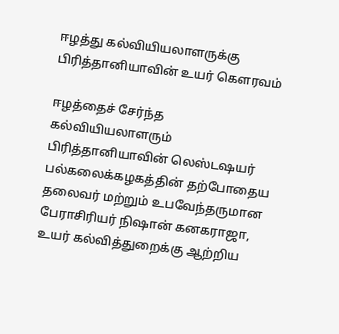ஈழத்து கல்வியியலாளருக்கு பிரித்தானியாவின் உயர் கௌரவம்

ஈழத்தைச் சேர்ந்த கல்வியியலாளரும் பிரித்தானியாவின் லெஸ்டஷயர் பல்கலைக்கழகத்தின் தற்போதைய தலைவர் மற்றும் உபவேந்தருமான பேராசிரியர் நிஷான் கனகராஜா, உயர் கல்வித்துறைக்கு ஆற்றிய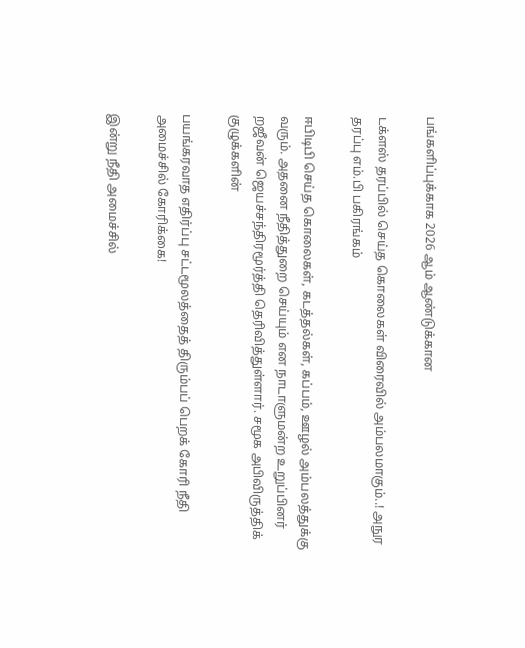பங்களிப்புக்காக 2026 ஆம் ஆண்டுக்கான

டக்ளஸ் தரப்பில் செய்த கொலைகள் விரைவில் அம்பலமாகும்..! அநுர தரப்பு எம்.பி பகிரங்கம்

ஈபிடிபி செய்த கொலைகள், கடத்தல்கள், கப்பம், ஊழல் அம்பலத்துக்கு வரும். அதனை நீதித்துறை செய்யும் என நாடாளுமன்ற உறுப்பினர் றஜீவன் ஜெயச்சந்திரமூர்த்தி தெரிவித்துள்ளார். சமூக அபிவிருத்திக் குழுக்களின்

பயங்கரவாத எதிர்ப்பு சட்டமூலத்தைத் திரும்பப் பெறக் கோரி நீதி அமைச்சில் கோரிக்கை!

இன்று நீதி அமைச்சில்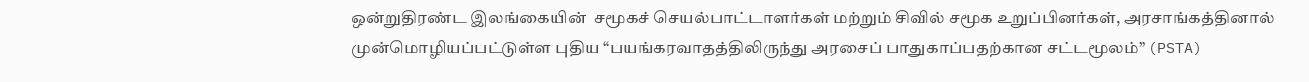ஒன்றுதிரண்ட இலங்கையின்  சமூகச் செயல்பாட்டாளர்கள் மற்றும் சிவில் சமூக உறுப்பினர்கள், அரசாங்கத்தினால் முன்மொழியப்பட்டுள்ள புதிய “பயங்கரவாதத்திலிருந்து அரசைப் பாதுகாப்பதற்கான சட்டமூலம்” (PSTA)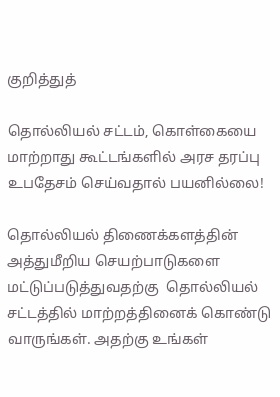குறித்துத்

தொல்லியல் சட்டம், கொள்கையை மாற்றாது கூட்டங்களில் அரச தரப்பு உபதேசம் செய்வதால் பயனில்லை!

தொல்லியல் திணைக்களத்தின் அத்துமீறிய செயற்பாடுகளை மட்டுப்படுத்துவதற்கு  தொல்லியல் சட்டத்தில் மாற்றத்தினைக் கொண்டு வாருங்கள். அதற்கு உங்கள்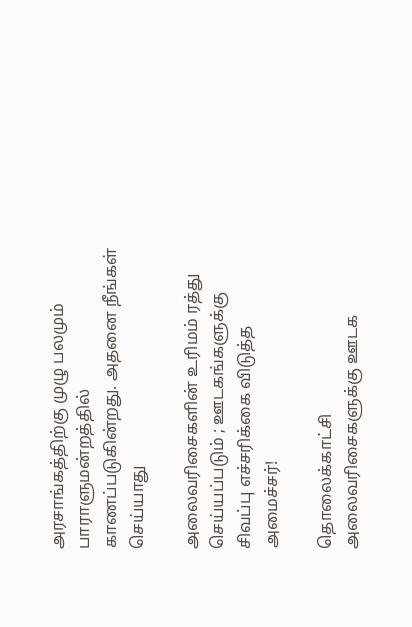அரசாங்கத்திற்கு முழு பலமும் பாராளுமன்றத்தில் காணப்படுகின்றது. அதனை நீங்கள் செய்யாது

அலைவரிசைகளின் உரிமம் ரத்து செய்யப்படும் ; ஊடகங்களுக்கு சிவப்பு எச்சரிக்கை விடுத்த அமைச்சர்!

தொலைக்காட்சி அலைவரிசைகளுக்கு ஊடக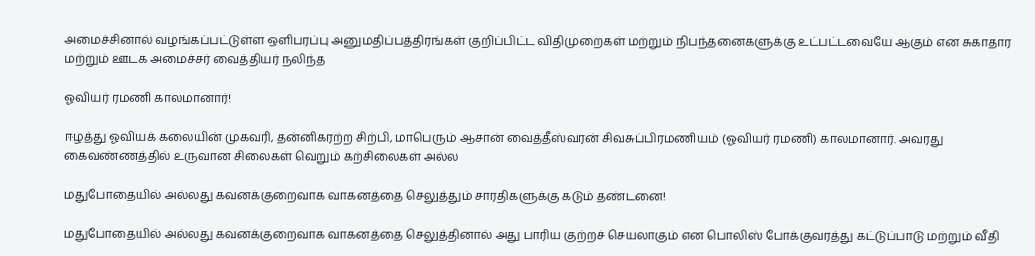அமைச்சினால் வழங்கப்பட்டுள்ள ஒளிபரப்பு அனுமதிப்பத்திரங்கள் குறிப்பிட்ட விதிமுறைகள் மற்றும் நிபந்தனைகளுக்கு உட்பட்டவையே ஆகும் என சுகாதார மற்றும் ஊடக அமைச்சர் வைத்தியர் நலிந்த

ஓவியர் ரமணி காலமானார்!

ஈழத்து ஓவியக் கலையின் முகவரி, தன்னிகரற்ற சிற்பி, மாபெரும் ஆசான் வைத்தீஸ்வரன் சிவசுப்பிரமணியம் (ஓவியர் ரமணி) காலமானார். அவரது கைவண்ணத்தில் உருவான சிலைகள் வெறும் கற்சிலைகள் அல்ல

மதுபோதையில் அல்லது கவனக்குறைவாக வாகனத்தை செலுத்தும் சாரதிகளுக்கு கடும் தண்டனை!

மதுபோதையில் அல்லது கவனக்குறைவாக வாகனத்தை செலுத்தினால் அது பாரிய குற்றச் செயலாகும் என பொலிஸ் போக்குவரத்து கட்டுப்பாடு மற்றும் வீதி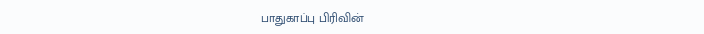பாதுகாப்பு பிரிவின்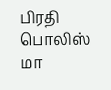பிரதி பொலிஸ் மா